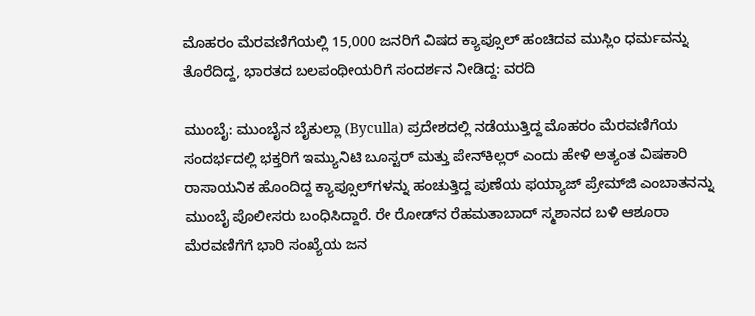ಮೊಹರಂ ಮೆರವಣಿಗೆಯಲ್ಲಿ 15,000 ಜನರಿಗೆ ವಿಷದ ಕ್ಯಾಪ್ಸೂಲ್‌ ಹಂಚಿದವ ಮುಸ್ಲಿಂ ಧರ್ಮವನ್ನು ತೊರೆದಿದ್ದ, ಭಾರತದ ಬಲಪಂಥೀಯರಿಗೆ ಸಂದರ್ಶನ ನೀಡಿದ್ದ: ವರದಿ

ಮುಂಬೈ: ಮುಂಬೈನ ಬೈಕುಲ್ಲಾ (Byculla) ಪ್ರದೇಶದಲ್ಲಿ ನಡೆಯುತ್ತಿದ್ದ ಮೊಹರಂ ಮೆರವಣಿಗೆಯ ಸಂದರ್ಭದಲ್ಲಿ ಭಕ್ತರಿಗೆ ಇಮ್ಯುನಿಟಿ ಬೂಸ್ಟರ್ ಮತ್ತು ಪೇನ್‌ಕಿಲ್ಲರ್ ಎಂದು ಹೇಳಿ ಅತ್ಯಂತ ವಿಷಕಾರಿ ರಾಸಾಯನಿಕ ಹೊಂದಿದ್ದ ಕ್ಯಾಪ್ಸೂಲ್‌ಗಳನ್ನು ಹಂಚುತ್ತಿದ್ದ ಪುಣೆಯ ಫಯ್ಯಾಜ್ ಪ್ರೇಮ್‌ಜಿ ಎಂಬಾತನನ್ನು ಮುಂಬೈ ಪೊಲೀಸರು ಬಂಧಿಸಿದ್ದಾರೆ. ರೇ ರೋಡ್‌ನ ರೆಹಮತಾಬಾದ್ ಸ್ಮಶಾನದ ಬಳಿ ಆಶೂರಾ ಮೆರವಣಿಗೆಗೆ ಭಾರಿ ಸಂಖ್ಯೆಯ ಜನ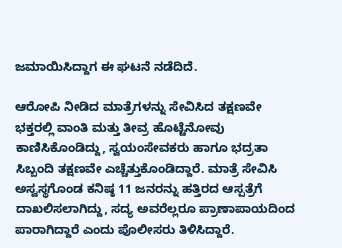ಜಮಾಯಿಸಿದ್ದಾಗ ಈ ಘಟನೆ ನಡೆದಿದೆ.

ಆರೋಪಿ ನೀಡಿದ ಮಾತ್ರೆಗಳನ್ನು ಸೇವಿಸಿದ ತಕ್ಷಣವೇ ಭಕ್ತರಲ್ಲಿ ವಾಂತಿ ಮತ್ತು ತೀವ್ರ ಹೊಟ್ಟೆನೋವು ಕಾಣಿಸಿಕೊಂಡಿದ್ದು, ಸ್ವಯಂಸೇವಕರು ಹಾಗೂ ಭದ್ರತಾ ಸಿಬ್ಬಂದಿ ತಕ್ಷಣವೇ ಎಚ್ಚೆತ್ತುಕೊಂಡಿದ್ದಾರೆ. ಮಾತ್ರೆ ಸೇವಿಸಿ ಅಸ್ವಸ್ಥಗೊಂಡ ಕನಿಷ್ಠ 11 ಜನರನ್ನು ಹತ್ತಿರದ ಆಸ್ಪತ್ರೆಗೆ ದಾಖಲಿಸಲಾಗಿದ್ದು, ಸದ್ಯ ಅವರೆಲ್ಲರೂ ಪ್ರಾಣಾಪಾಯದಿಂದ ಪಾರಾಗಿದ್ದಾರೆ ಎಂದು ಪೊಲೀಸರು ತಿಳಿಸಿದ್ದಾರೆ.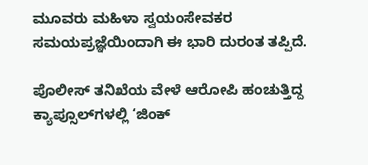ಮೂವರು ಮಹಿಳಾ ಸ್ವಯಂಸೇವಕರ ಸಮಯಪ್ರಜ್ಞೆಯಿಂದಾಗಿ ಈ ಭಾರಿ ದುರಂತ ತಪ್ಪಿದೆ.

ಪೊಲೀಸ್ ತನಿಖೆಯ ವೇಳೆ ಆರೋಪಿ ಹಂಚುತ್ತಿದ್ದ ಕ್ಯಾಪ್ಸೂಲ್‌ಗಳಲ್ಲಿ ‘ಜಿಂಕ್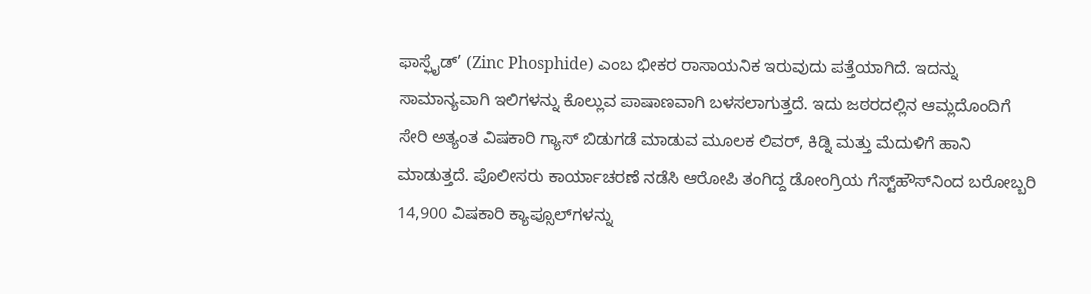ಫಾಸ್ಫೈಡ್’ (Zinc Phosphide) ಎಂಬ ಭೀಕರ ರಾಸಾಯನಿಕ ಇರುವುದು ಪತ್ತೆಯಾಗಿದೆ. ಇದನ್ನು ಸಾಮಾನ್ಯವಾಗಿ ಇಲಿಗಳನ್ನು ಕೊಲ್ಲುವ ಪಾಷಾಣವಾಗಿ ಬಳಸಲಾಗುತ್ತದೆ. ಇದು ಜಠರದಲ್ಲಿನ ಆಮ್ಲದೊಂದಿಗೆ ಸೇರಿ ಅತ್ಯಂತ ವಿಷಕಾರಿ ಗ್ಯಾಸ್ ಬಿಡುಗಡೆ ಮಾಡುವ ಮೂಲಕ ಲಿವರ್, ಕಿಡ್ನಿ ಮತ್ತು ಮೆದುಳಿಗೆ ಹಾನಿ ಮಾಡುತ್ತದೆ. ಪೊಲೀಸರು ಕಾರ್ಯಾಚರಣೆ ನಡೆಸಿ ಆರೋಪಿ ತಂಗಿದ್ದ ಡೋಂಗ್ರಿಯ ಗೆಸ್ಟ್‌ಹೌಸ್‌ನಿಂದ ಬರೋಬ್ಬರಿ 14,900 ವಿಷಕಾರಿ ಕ್ಯಾಪ್ಸೂಲ್‌ಗಳನ್ನು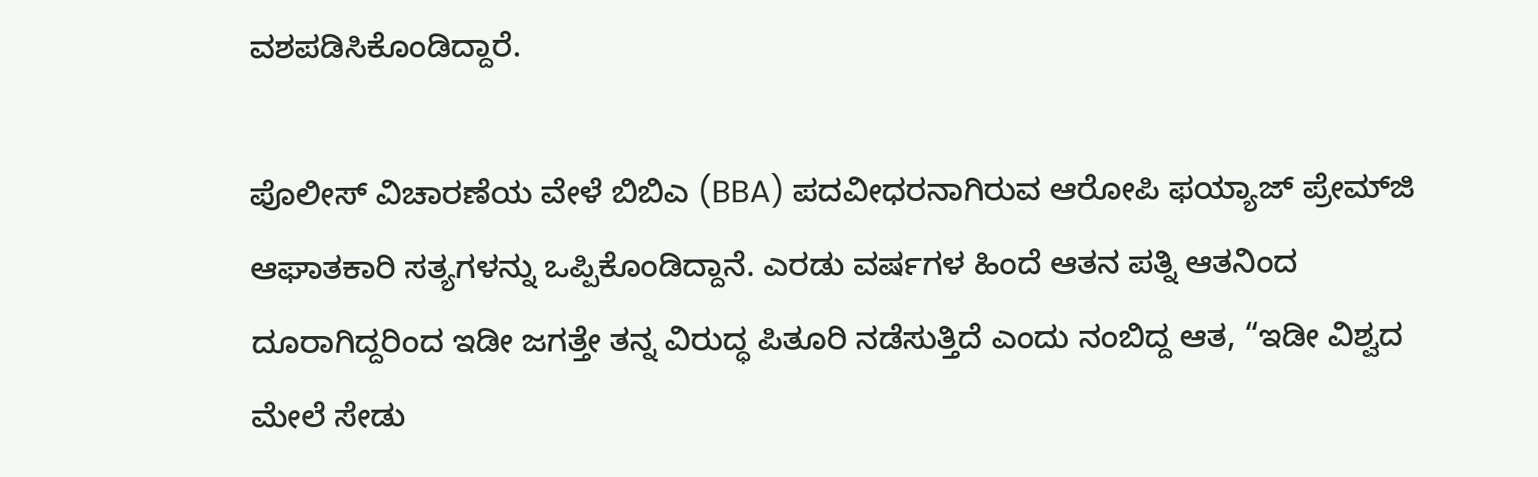ವಶಪಡಿಸಿಕೊಂಡಿದ್ದಾರೆ.

ಪೊಲೀಸ್ ವಿಚಾರಣೆಯ ವೇಳೆ ಬಿಬಿಎ (BBA) ಪದವೀಧರನಾಗಿರುವ ಆರೋಪಿ ಫಯ್ಯಾಜ್ ಪ್ರೇಮ್‌ಜಿ ಆಘಾತಕಾರಿ ಸತ್ಯಗಳನ್ನು ಒಪ್ಪಿಕೊಂಡಿದ್ದಾನೆ. ಎರಡು ವರ್ಷಗಳ ಹಿಂದೆ ಆತನ ಪತ್ನಿ ಆತನಿಂದ ದೂರಾಗಿದ್ದರಿಂದ ಇಡೀ ಜಗತ್ತೇ ತನ್ನ ವಿರುದ್ಧ ಪಿತೂರಿ ನಡೆಸುತ್ತಿದೆ ಎಂದು ನಂಬಿದ್ದ ಆತ, “ಇಡೀ ವಿಶ್ವದ ಮೇಲೆ ಸೇಡು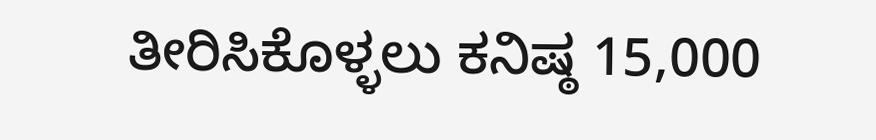ತೀರಿಸಿಕೊಳ್ಳಲು ಕನಿಷ್ಠ 15,000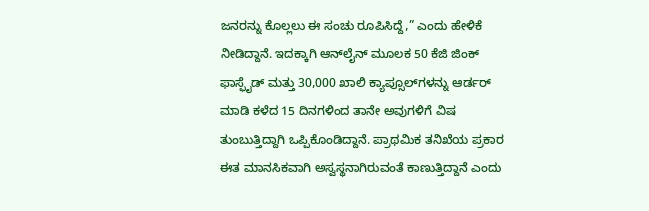ಜನರನ್ನು ಕೊಲ್ಲಲು ಈ ಸಂಚು ರೂಪಿಸಿದ್ದೆ,” ಎಂದು ಹೇಳಿಕೆ ನೀಡಿದ್ದಾನೆ. ಇದಕ್ಕಾಗಿ ಆನ್‌ಲೈನ್ ಮೂಲಕ 50 ಕೆಜಿ ಜಿಂಕ್ ಫಾಸ್ಫೈಡ್ ಮತ್ತು 30,000 ಖಾಲಿ ಕ್ಯಾಪ್ಸೂಲ್‌ಗಳನ್ನು ಆರ್ಡರ್ ಮಾಡಿ ಕಳೆದ 15 ದಿನಗಳಿಂದ ತಾನೇ ಅವುಗಳಿಗೆ ವಿಷ ತುಂಬುತ್ತಿದ್ದಾಗಿ ಒಪ್ಪಿಕೊಂಡಿದ್ದಾನೆ. ಪ್ರಾಥಮಿಕ ತನಿಖೆಯ ಪ್ರಕಾರ ಈತ ಮಾನಸಿಕವಾಗಿ ಅಸ್ವಸ್ಥನಾಗಿರುವಂತೆ ಕಾಣುತ್ತಿದ್ದಾನೆ ಎಂದು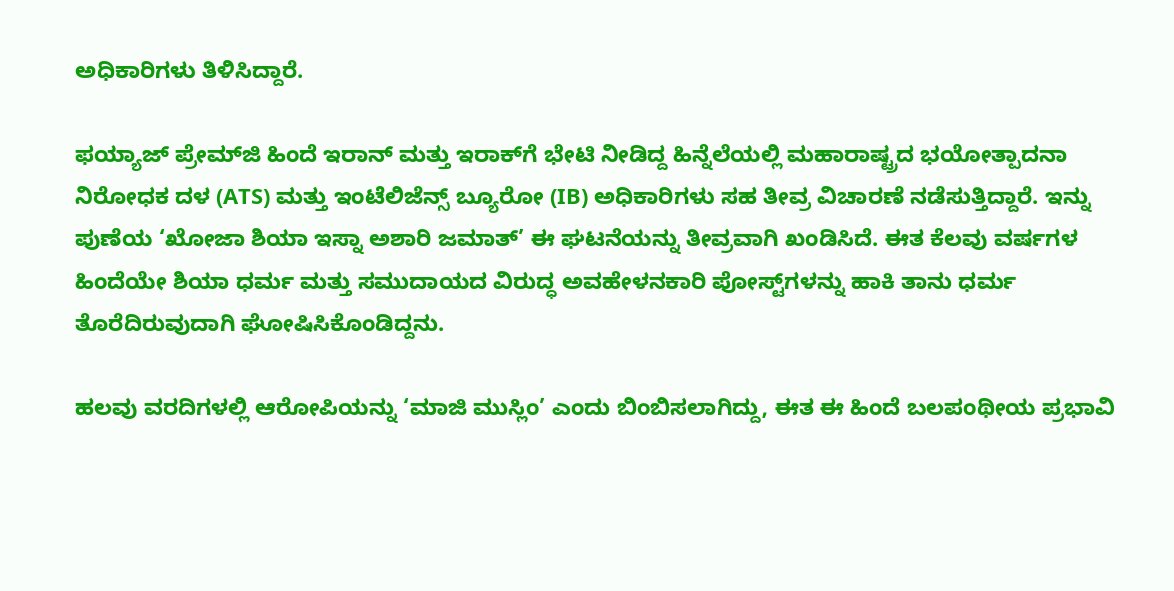ಅಧಿಕಾರಿಗಳು ತಿಳಿಸಿದ್ದಾರೆ.

ಫಯ್ಯಾಜ್ ಪ್ರೇಮ್‌ಜಿ ಹಿಂದೆ ಇರಾನ್ ಮತ್ತು ಇರಾಕ್‌ಗೆ ಭೇಟಿ ನೀಡಿದ್ದ ಹಿನ್ನೆಲೆಯಲ್ಲಿ ಮಹಾರಾಷ್ಟ್ರದ ಭಯೋತ್ಪಾದನಾ ನಿರೋಧಕ ದಳ (ATS) ಮತ್ತು ಇಂಟೆಲಿಜೆನ್ಸ್ ಬ್ಯೂರೋ (IB) ಅಧಿಕಾರಿಗಳು ಸಹ ತೀವ್ರ ವಿಚಾರಣೆ ನಡೆಸುತ್ತಿದ್ದಾರೆ. ಇನ್ನು ಪುಣೆಯ ‘ಖೋಜಾ ಶಿಯಾ ಇಸ್ನಾ ಅಶಾರಿ ಜಮಾತ್’ ಈ ಘಟನೆಯನ್ನು ತೀವ್ರವಾಗಿ ಖಂಡಿಸಿದೆ. ಈತ ಕೆಲವು ವರ್ಷಗಳ ಹಿಂದೆಯೇ ಶಿಯಾ ಧರ್ಮ ಮತ್ತು ಸಮುದಾಯದ ವಿರುದ್ಧ ಅವಹೇಳನಕಾರಿ ಪೋಸ್ಟ್‌ಗಳನ್ನು ಹಾಕಿ ತಾನು ಧರ್ಮ ತೊರೆದಿರುವುದಾಗಿ ಘೋಷಿಸಿಕೊಂಡಿದ್ದನು.

ಹಲವು ವರದಿಗಳಲ್ಲಿ ಆರೋಪಿಯನ್ನು ‘ಮಾಜಿ ಮುಸ್ಲಿಂ’ ಎಂದು ಬಿಂಬಿಸಲಾಗಿದ್ದು, ಈತ ಈ ಹಿಂದೆ ಬಲಪಂಥೀಯ ಪ್ರಭಾವಿ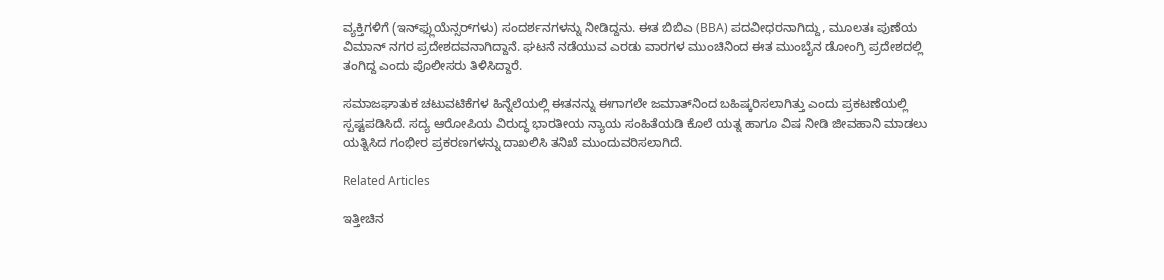ವ್ಯಕ್ತಿಗಳಿಗೆ (ಇನ್‌ಫ್ಲುಯೆನ್ಸರ್‌ಗಳು) ಸಂದರ್ಶನಗಳನ್ನು ನೀಡಿದ್ದನು. ಈತ ಬಿಬಿಎ (BBA) ಪದವೀಧರನಾಗಿದ್ದು, ಮೂಲತಃ ಪುಣೆಯ ವಿಮಾನ್ ನಗರ ಪ್ರದೇಶದವನಾಗಿದ್ದಾನೆ. ಘಟನೆ ನಡೆಯುವ ಎರಡು ವಾರಗಳ ಮುಂಚಿನಿಂದ ಈತ ಮುಂಬೈನ ಡೋಂಗ್ರಿ ಪ್ರದೇಶದಲ್ಲಿ ತಂಗಿದ್ದ ಎಂದು ಪೊಲೀಸರು ತಿಳಿಸಿದ್ದಾರೆ.

ಸಮಾಜಘಾತುಕ ಚಟುವಟಿಕೆಗಳ ಹಿನ್ನೆಲೆಯಲ್ಲಿ ಈತನನ್ನು ಈಗಾಗಲೇ ಜಮಾತ್‌ನಿಂದ ಬಹಿಷ್ಕರಿಸಲಾಗಿತ್ತು ಎಂದು ಪ್ರಕಟಣೆಯಲ್ಲಿ ಸ್ಪಷ್ಟಪಡಿಸಿದೆ. ಸದ್ಯ ಆರೋಪಿಯ ವಿರುದ್ಧ ಭಾರತೀಯ ನ್ಯಾಯ ಸಂಹಿತೆಯಡಿ ಕೊಲೆ ಯತ್ನ ಹಾಗೂ ವಿಷ ನೀಡಿ ಜೀವಹಾನಿ ಮಾಡಲು ಯತ್ನಿಸಿದ ಗಂಭೀರ ಪ್ರಕರಣಗಳನ್ನು ದಾಖಲಿಸಿ ತನಿಖೆ ಮುಂದುವರಿಸಲಾಗಿದೆ.

Related Articles

ಇತ್ತೀಚಿನ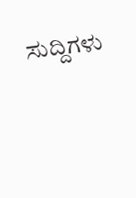ಸುದ್ದಿಗಳು